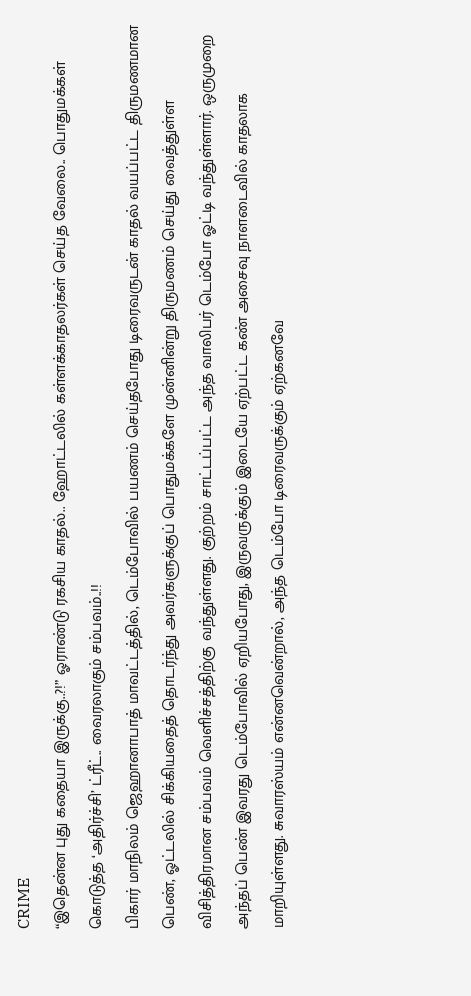CRIME
“இதென்ன புது கதையா இருக்கு..?!” ஓராண்டு ரகசிய காதல்.. ஹோட்டலில் கள்ளக்காதலர்கள் செய்த வேலை.. பொதுமக்கள் கொடுத்த ‘அதிர்ச்சி’ ட்ரீட்.. வைரலாகும் சம்பவம்..!!
பிகார் மாநிலம் ஜெஹானாபாத் மாவட்டத்தில், டெம்போவில் பயணம் செய்தபோது டிரைவருடன் காதல் வயப்பட்ட திருமணமான பெண், ஓட்டலில் சிக்கியதைத் தொடர்ந்து அவர்களுக்குப் பொதுமக்களே முன்னின்று திருமணம் செய்து வைத்துள்ள விசித்திரமான சம்பவம் வெளிச்சத்திற்கு வந்துள்ளது. குற்றம் சாட்டப்பட்ட அந்த வாலிபர் டெம்போ ஓட்டி வந்துள்ளார். ஒருமுறை அந்தப் பெண் இவரது டெம்போவில் ஏறியபோது, இருவருக்கும் இடையே ஏற்பட்ட கண் அசைவு நாளடைவில் காதலாக மாறியுள்ளது. சுவாரஸ்யம் என்னவென்றால், அந்த டெம்போ டிரைவருக்கும் ஏற்கனவே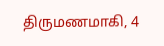திருமணமாகி, 4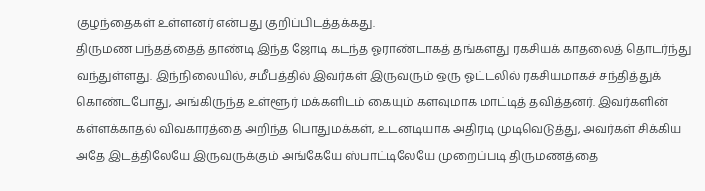குழந்தைகள் உள்ளனர் என்பது குறிப்பிடத்தக்கது.
திருமண பந்தத்தைத் தாண்டி இந்த ஜோடி கடந்த ஓராண்டாகத் தங்களது ரகசியக் காதலைத் தொடர்ந்து வந்துள்ளது. இந்நிலையில், சமீபத்தில் இவர்கள் இருவரும் ஒரு ஓட்டலில் ரகசியமாகச் சந்தித்துக் கொண்டபோது, அங்கிருந்த உள்ளூர் மக்களிடம் கையும் களவுமாக மாட்டித் தவித்தனர். இவர்களின் கள்ளக்காதல் விவகாரத்தை அறிந்த பொதுமக்கள், உடனடியாக அதிரடி முடிவெடுத்து, அவர்கள் சிக்கிய அதே இடத்திலேயே இருவருக்கும் அங்கேயே ஸ்பாட்டிலேயே முறைப்படி திருமணத்தை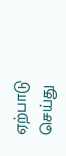ஏற்பாடு செய்து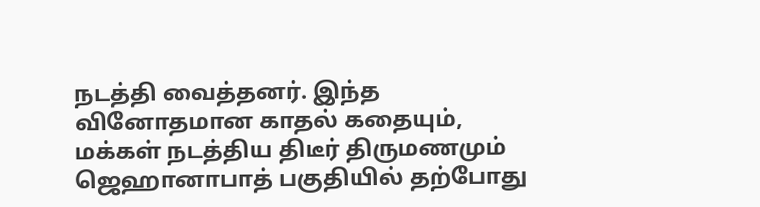நடத்தி வைத்தனர். இந்த வினோதமான காதல் கதையும், மக்கள் நடத்திய திடீர் திருமணமும் ஜெஹானாபாத் பகுதியில் தற்போது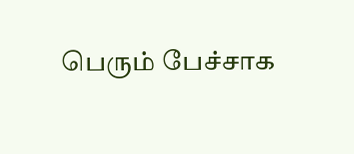பெரும் பேச்சாக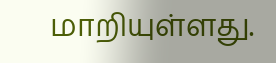மாறியுள்ளது.